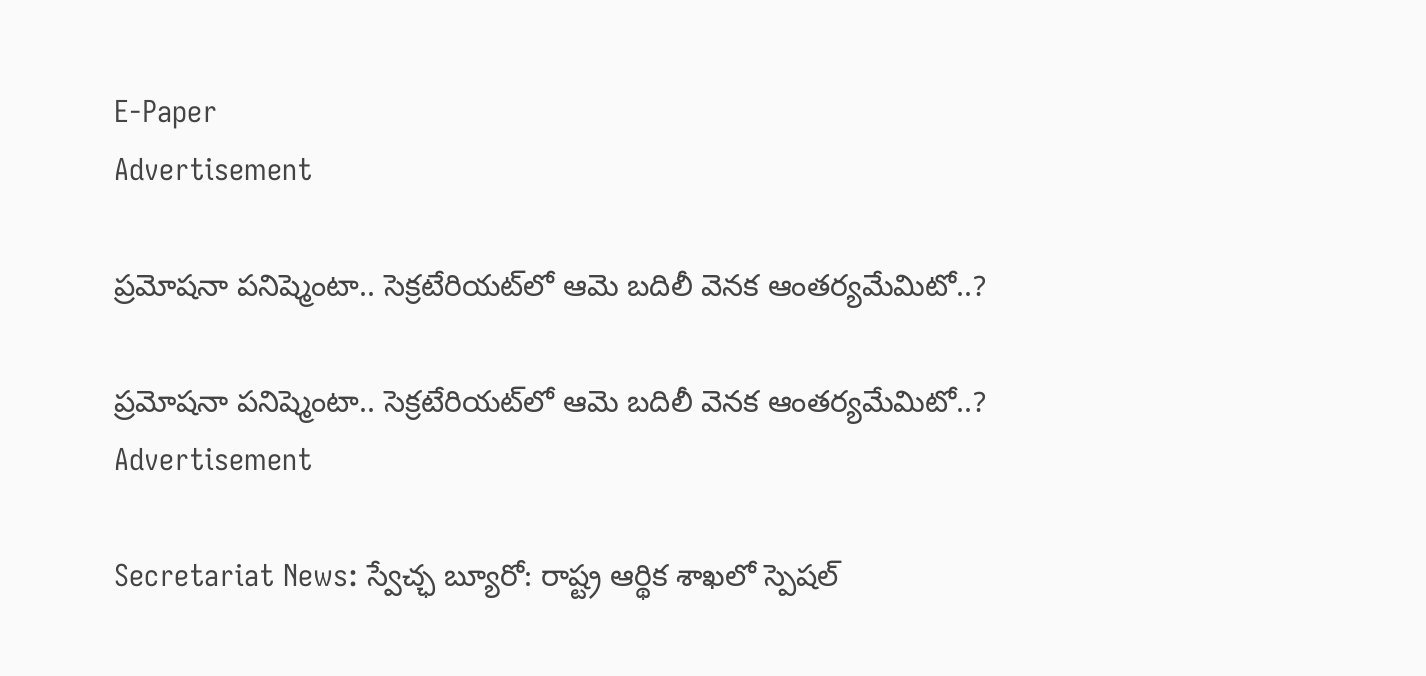E-Paper
Advertisement

ప్రమోషనా పనిష్మెంటా.. సెక్రటేరియట్‌లో ఆమె బదిలీ వెనక ఆంతర్యమేమిటో..?

ప్రమోషనా పనిష్మెంటా.. సెక్రటేరియట్‌లో ఆమె బదిలీ వెనక ఆంతర్యమేమిటో..?
Advertisement

Secretariat News: స్వేచ్ఛ బ్యూరో: రాష్ట్ర ఆర్థిక శాఖలో స్పెషల్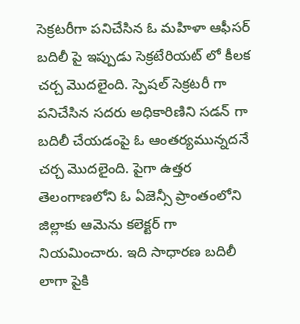సెక్రటరీగా పనిచేసిన ఓ మహిళా ఆఫీసర్ బదిలీ పై ఇప్పుడు సెక్రటేరియట్ లో కీలక చర్చ మొదలైంది. స్పెషల్ సెక్రటరీ గా పనిచేసిన సదరు అధికారిణిని సడన్ గా బదిలీ చేయడంపై ఓ ఆంతర్యమున్నదనే చర్చ మొదలైంది. పైగా ఉత్తర తెలంగాణలోని ఓ ఏజెన్సీ ప్రాంతంలోని జిల్లాకు ఆమెను కలెక్టర్ గా నియమించారు. ఇది సాధారణ బదిలీ లాగా పైకి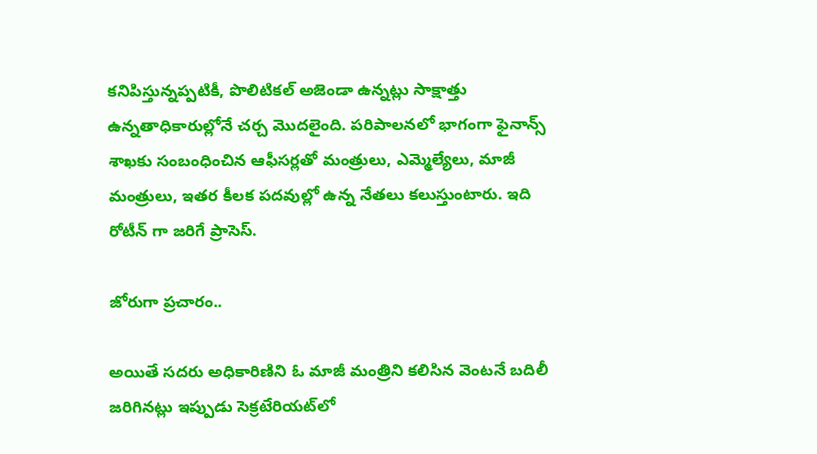కనిపిస్తున్నప్పటికీ, పొలిటికల్ అజెండా ఉన్నట్లు సాక్షాత్తు ఉన్నతాధికారుల్లోనే చర్చ మొదలైంది. పరిపాలనలో భాగంగా ఫైనాన్స్ శాఖకు సంబంధించిన ఆఫీసర్లతో మంత్రులు, ఎమ్మెల్యేలు, మాజీ మంత్రులు, ఇతర కీలక పదవుల్లో ఉన్న నేతలు కలుస్తుంటారు. ఇది రోటీన్ గా జరిగే ప్రాసెస్.

జోరుగా ప్రచారం..

అయితే సదరు అధికారిణిని ఓ మాజీ మంత్రిని కలిసిన వెంటనే బదిలీ జరిగినట్లు ఇప్పుడు సెక్రటేరియట్‌లో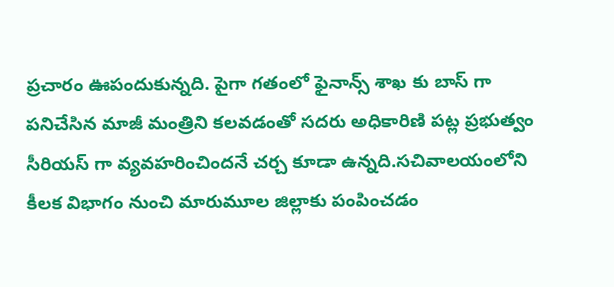ప్రచారం ఊపందుకున్నది. పైగా గతంలో ఫైనాన్స్ శాఖ కు బాస్ గా పనిచేసిన మాజీ మంత్రిని కలవడంతో సదరు అధికారిణి పట్ల ప్రభుత్వం సీరియస్ గా వ్యవహరించిందనే చర్చ కూడా ఉన్నది.సచివాలయంలోని కీలక విభాగం నుంచి మారుమూల జిల్లాకు పంపించడం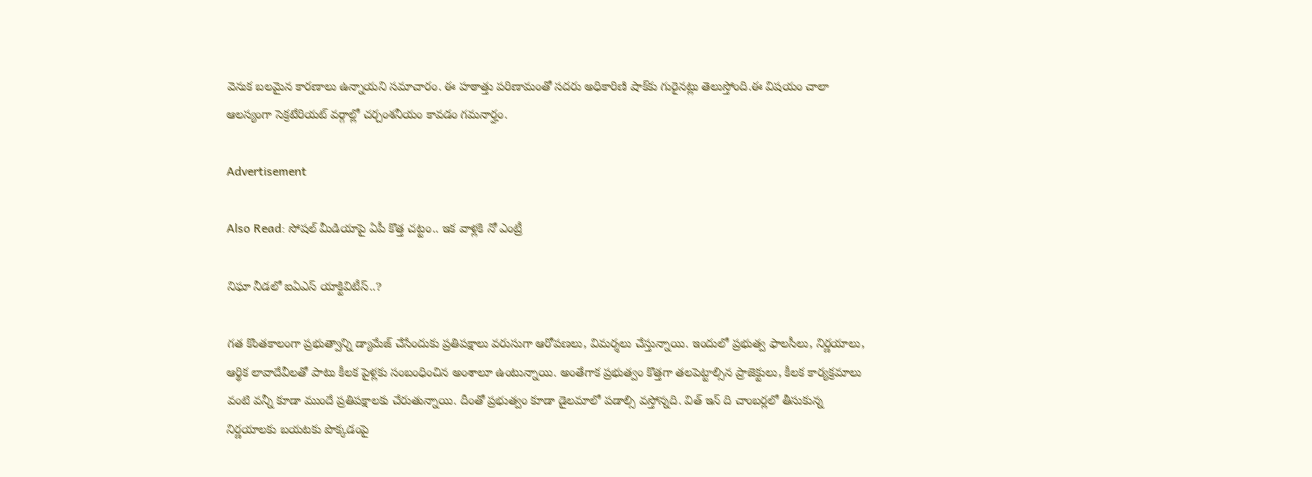వెనుక బలమైన కారణాలు ఉన్నాయని సమాచారం. ఈ హఠాత్తు పరిణామంతో సదరు అధికారిణి షాక్‌కు గురైనట్లు తెలుస్తోంది.ఈ విషయం చాలా ఆలస్యంగా సెక్రటేరియట్ వర్గాల్లో చర్చంశనీయం కావడం గమనార్హం.

Advertisement

Also Read: సోషల్ మీడియాపై ఏపీ కొత్త చట్టం.. ఇక వాళ్లకి నో ఎంట్రీ

నిఘా నీడలో ఐఏఎస్ యాక్టివిటీస్..?

గత కొంతకాలంగా ప్రభుత్వాన్ని డ్యామేజ్ చేసేందుకు ప్రతిపక్షాలు వరుసుగా ఆరోపణలు, విమర్శలు చేస్తున్నాయి. ఇందులో ప్రభుత్వ ఫాలసీలు, నిర్ణయాలు, ఆర్థిక లావాదేవీలతో పాటు కీలక పైళ్లకు సంబంధించిన అంశాలూ ఉంటున్నాయి. అంతేగాక ప్రభుత్వం కొత్తగా తలపెట్టాల్సిన ప్రాజెక్టులు, కీలక కార్యక్రమాలు వంటి వన్నీ కూడా ముందే ప్రతిపక్షాలకు చేరుతున్నాయి. దీంతో ప్రభుత్వం కూడా డైలమాలో పడాల్సి వస్తోన్నది. విత్ ఇన్ ది చాంబర్లలో తీసుకున్న నిర్ణయాలకు బయటకు పొక్కడంపై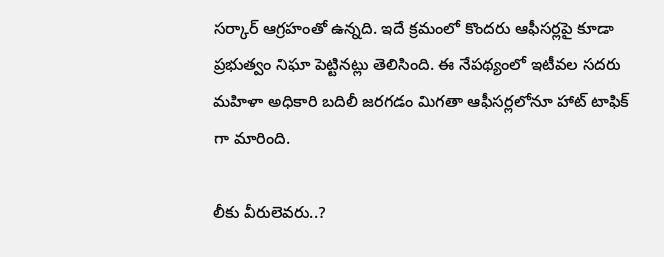సర్కార్ ఆగ్రహంతో ఉన్నది. ఇదే క్రమంలో కొందరు ఆఫీసర్లపై కూడా ప్రభుత్వం నిఘా పెట్టినట్లు తెలిసింది. ఈ నేపథ్యంలో ఇటీవల సదరు మహిళా అధికారి బదిలీ జరగడం మిగతా ఆఫీసర్లలోనూ హాట్ టాఫిక్ గా మారింది.

లీకు వీరులెవరు..?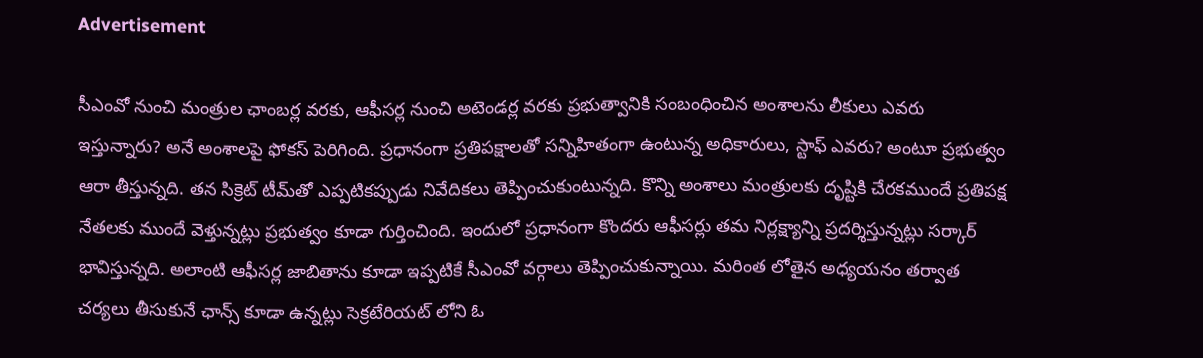Advertisement

సీఎంవో నుంచి మంత్రుల ఛాంబర్ల వరకు, ఆఫీసర్ల నుంచి అటెండర్ల వరకు ప్రభుత్వానికి సంబంధించిన అంశాలను లీకులు ఎవరు ఇస్తున్నారు? అనే అంశాలపై ఫోకస్ పెరిగింది. ప్రధానంగా ప్రతిపక్షాలతో సన్నిహితంగా ఉంటున్న అధికారులు, స్టాఫ్ ఎవరు? అంటూ ప్రభుత్వం ఆరా తీస్తున్నది. తన సిక్రెట్ టీమ్‌తో ఎప్పటికప్పుడు నివేదికలు తెప్పించుకుంటున్నది. కొన్ని అంశాలు మంత్రులకు దృష్టికి చేరకముందే ప్రతిపక్ష నేతలకు ముందే వెళ్తున్నట్లు ప్రభుత్వం కూడా గుర్తించింది. ఇందులో ప్రధానంగా కొందరు ఆఫీసర్లు తమ నిర్లక్ష్యాన్ని ప్రదర్శిస్తున్నట్లు సర్కార్ భావిస్తున్నది. అలాంటి ఆఫీసర్ల జాబితాను కూడా ఇప్పటికే సీఎంవో వర్గాలు తెప్పించుకున్నాయి. మరింత లోతైన అధ్యయనం తర్వాత చర్యలు తీసుకునే ఛాన్స్ కూడా ఉన్నట్లు సెక్రటేరియట్ లోని ఓ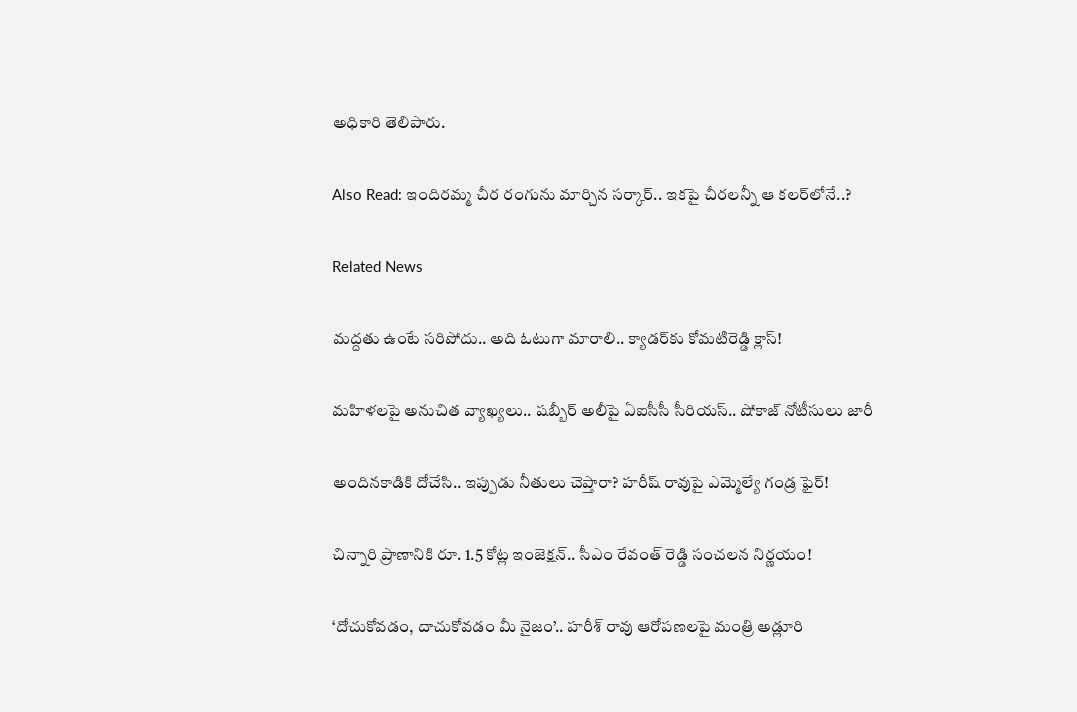అధికారి తెలిపారు.

Also Read: ఇందిరమ్మ చీర రంగును మార్చిన సర్కార్.. ఇకపై చీరలన్నీ ఆ కలర్‌లోనే..?

Related News

మద్దతు ఉంటే సరిపోదు.. అది ఓటుగా మారాలి.. క్యాడర్‌కు కోమటిరెడ్డి క్లాస్!

మహిళలపై అనుచిత వ్యాఖ్యలు.. షబ్బీర్ అలీపై ఏఐసీసీ సీరియస్.. షోకాజ్ నోటీసులు జారీ

అందినకాడికి దోచేసి.. ఇప్పుడు నీతులు చెప్తారా? హరీష్ రావుపై ఎమ్మెల్యే గండ్ర ఫైర్!

చిన్నారి ప్రాణానికి రూ. 1.5 కోట్ల ఇంజెక్షన్.. సీఎం రేవంత్ రెడ్డి సంచలన నిర్ణయం!

‘దోచుకోవడం, దాచుకోవడం మీ నైజం’.. హరీశ్ రావు ఆరోపణలపై మంత్రి అడ్లూరి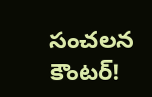సంచలన కౌంటర్!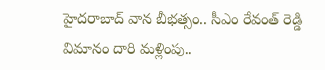హైదరాబాద్‌ వాన బీభత్సం.. సీఎం రేవంత్ రెడ్డి విమానం దారి మళ్లింపు..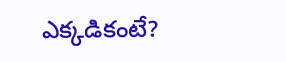ఎక్కడికంటే?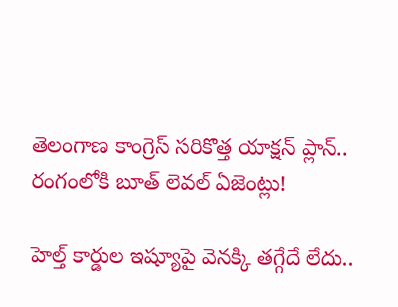తెలంగాణ కాంగ్రెస్ సరికొత్త యాక్షన్ ప్లాన్.. రంగంలోకి బూత్ లెవల్ ఏజెంట్లు!

హెల్త్ కార్డుల ఇష్యూపై వెనక్కి తగ్గేదే లేదు..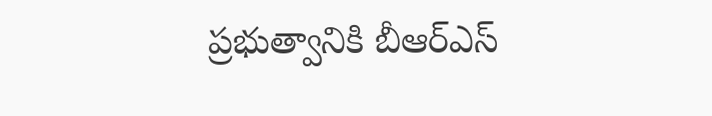ప్రభుత్వానికి బీఆర్ఎస్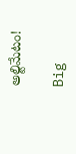అల్టిమేటం!

Big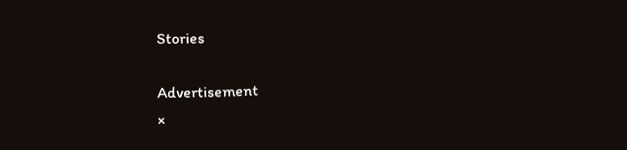Stories

Advertisement
×